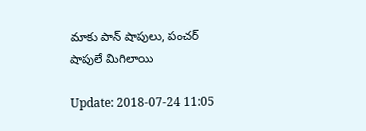మాకు పాన్ షాపులు, పంచర్ షాపులే మిగిలాయి

Update: 2018-07-24 11:05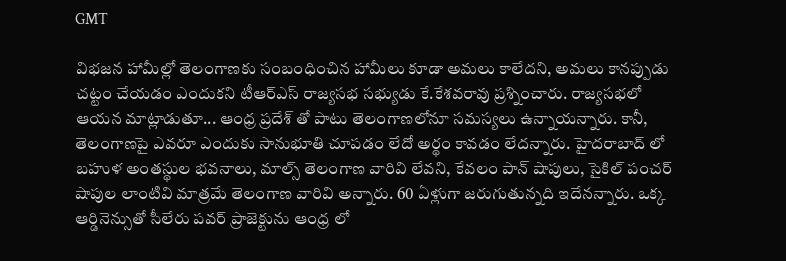GMT

విభజన హామీల్లో తెలంగాణకు సంబంధించిన హామీలు కూడా అమలు కాలేదని, అమలు కానప్పుడు చట్టం చేయడం ఎందుకని టీఆర్ఎస్ రాజ్యసభ సభ్యుడు కే.కేశవరావు ప్రశ్నించారు. రాజ్యసభలో ఆయన మాట్లాడుతూ... ఆంధ్ర ప్రదేశ్ తో పాటు తెలంగాణలోనూ సమస్యలు ఉన్నాయన్నారు. కానీ, తెలంగాణపై ఎవరూ ఎందుకు సానుభూతి చూపడం లేదో అర్థం కావడం లేదన్నారు. హైదరాబాద్ లో బహుళ అంతస్థుల భవనాలు, మాల్స్ తెలంగాణ వారివి లేవని, కేవలం పాన్ షాపులు, సైకిల్ పంచర్ షాపుల లాంటివి మాత్రమే తెలంగాణ వారివి అన్నారు. 60 ఏళ్లుగా జరుగుతున్నది ఇదేనన్నారు. ఒక్క ఆర్డినెన్సుతో సీలేరు పవర్ ప్రాజెక్టును ఆంధ్ర లో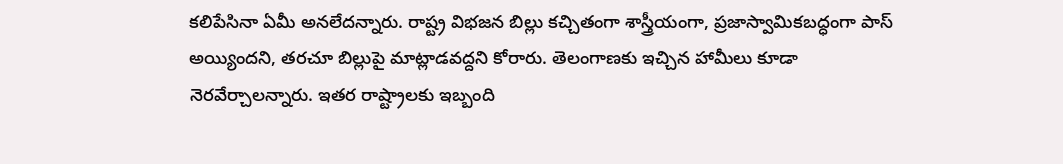కలిపేసినా ఏమీ అనలేదన్నారు. రాష్ట్ర విభజన బిల్లు కచ్చితంగా శాస్త్రీయంగా, ప్రజాస్వామికబద్ధంగా పాస్ అయ్యిందని, తరచూ బిల్లుపై మాట్లాడవద్దని కోరారు. తెలంగాణకు ఇచ్చిన హామీలు కూడా నెరవేర్చాలన్నారు. ఇతర రాష్ట్రాలకు ఇబ్బంది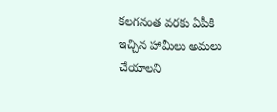కలగనంత వరకు ఏపీకి ఇచ్చిన హామీలు అమలు చేయాలని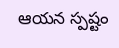ఆయన స్పష్టం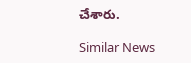చేశారు.

Similar News